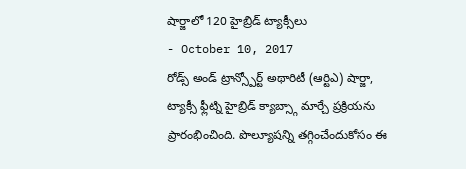షార్జాలో 120 హైబ్రిడ్ ట్యాక్సీలు
- October 10, 2017
రోడ్స్ అండ్ ట్రాన్స్పోర్ట్ అథారిటీ (ఆర్టిఎ) షార్జా, ట్యాక్సీ ఫ్లీట్ని హైబ్రిడ్ క్యాబ్స్గా మార్చే ప్రక్రియను ప్రారంభించింది. పొల్యూషన్ని తగ్గించేందుకోసం ఈ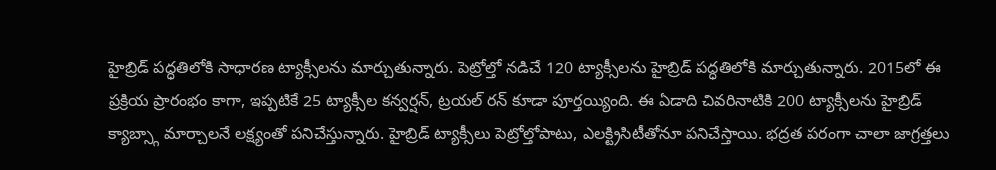హైబ్రిడ్ పద్ధతిలోకి సాధారణ ట్యాక్సీలను మార్చుతున్నారు. పెట్రోల్తో నడిచే 120 ట్యాక్సీలను హైబ్రిడ్ పద్ధతిలోకి మార్చుతున్నారు. 2015లో ఈ ప్రక్రియ ప్రారంభం కాగా, ఇప్పటికే 25 ట్యాక్సీల కన్వర్షన్, ట్రయల్ రన్ కూడా పూర్తయ్యింది. ఈ ఏడాది చివరినాటికి 200 ట్యాక్సీలను హైబ్రిడ్ క్యాబ్స్గా మార్చాలనే లక్ష్యంతో పనిచేస్తున్నారు. హైబ్రిడ్ ట్యాక్సీలు పెట్రోల్తోపాటు, ఎలక్ట్రిసిటీతోనూ పనిచేస్తాయి. భద్రత పరంగా చాలా జాగ్రత్తలు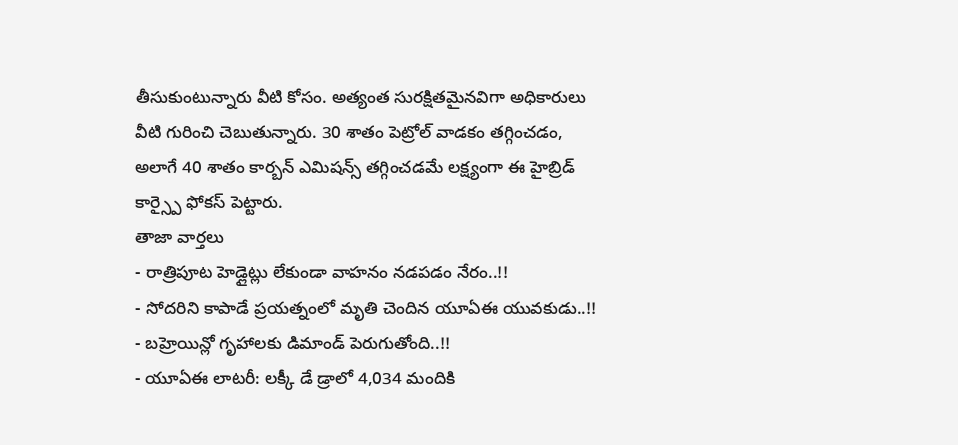తీసుకుంటున్నారు వీటి కోసం. అత్యంత సురక్షితమైనవిగా అధికారులు వీటి గురించి చెబుతున్నారు. 30 శాతం పెట్రోల్ వాడకం తగ్గించడం, అలాగే 40 శాతం కార్బన్ ఎమిషన్స్ తగ్గించడమే లక్ష్యంగా ఈ హైబ్రిడ్ కార్స్పై ఫోకస్ పెట్టారు.
తాజా వార్తలు
- రాత్రిపూట హెడ్లైట్లు లేకుండా వాహనం నడపడం నేరం..!!
- సోదరిని కాపాడే ప్రయత్నంలో మృతి చెందిన యూఏఈ యువకుడు..!!
- బహ్రెయిన్లో గృహాలకు డిమాండ్ పెరుగుతోంది..!!
- యూఏఈ లాటరీ: లక్కీ డే డ్రాలో 4,034 మందికి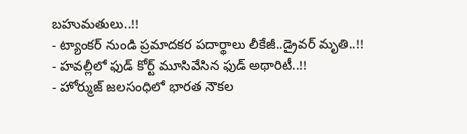బహుమతులు..!!
- ట్యాంకర్ నుండి ప్రమాదకర పదార్థాలు లీకేజీ..డ్రైవర్ మృతి..!!
- హవల్లీలో ఫుడ్ కోర్ట్ మూసివేసిన ఫుడ్ అథారిటీ..!!
- హోర్ముజ్ జలసంధిలో భారత నౌకల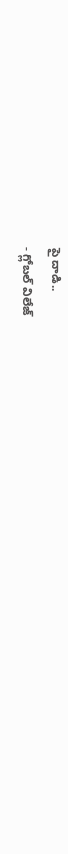పై దాడి..
- గ్లోబల్ విలేజ్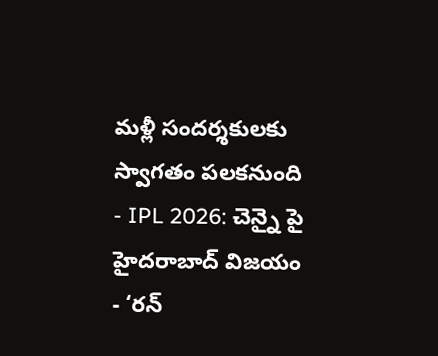మళ్లీ సందర్శకులకు స్వాగతం పలకనుంది
- IPL 2026: చెన్నై పై హైదరాబాద్ విజయం
- ‘రన్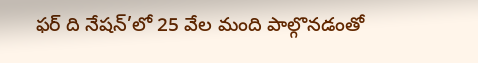ఫర్ ది నేషన్’లో 25 వేల మంది పాల్గొనడంతో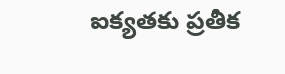ఐక్యతకు ప్రతీక